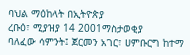ባህል ማዕከላት በኢትዮጵያ
ረቡዕ፣ ሚያዝያ 14 2001ማስታወቂያ
ባለፈው ሳምንት፤ ጀርመን አገር፣ ሀምቡርግ ከተማ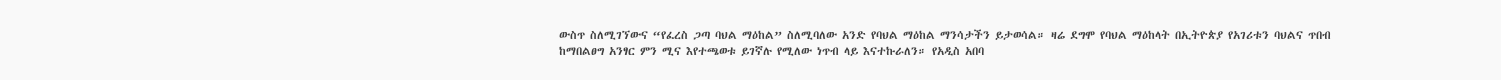ውስጥ ስለሚገኘውና “የፈረስ ጋጣ ባህል ማዕከል” ስለሚባለው አንድ የባህል ማዕከል ማንሳታችን ይታወሳል። ዛሬ ደግሞ የባህል ማዕከላት በኢትዮጵያ የአገሪቱን ባህልና ጥበብ ከማበልፀግ አንፃር ምን ሚና እየተጫወቱ ይገኛሉ የሚለው ነጥብ ላይ እናተኩራለን። የአዲስ አበባ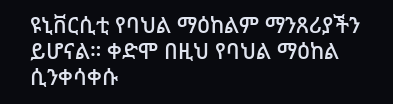ዩኒቨርሲቲ የባህል ማዕከልም ማንጸሪያችን ይሆናል። ቀድሞ በዚህ የባህል ማዕከል ሲንቀሳቀሱ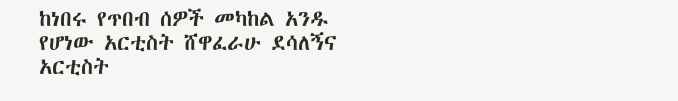ከነበሩ የጥበብ ሰዎች መካከል አንዱ የሆነው አርቲስት ሸዋፈራሁ ደሳለኝና አርቲስት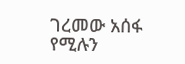ገረመው አሰፋ የሚሉን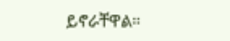ይኖራቸዋል።